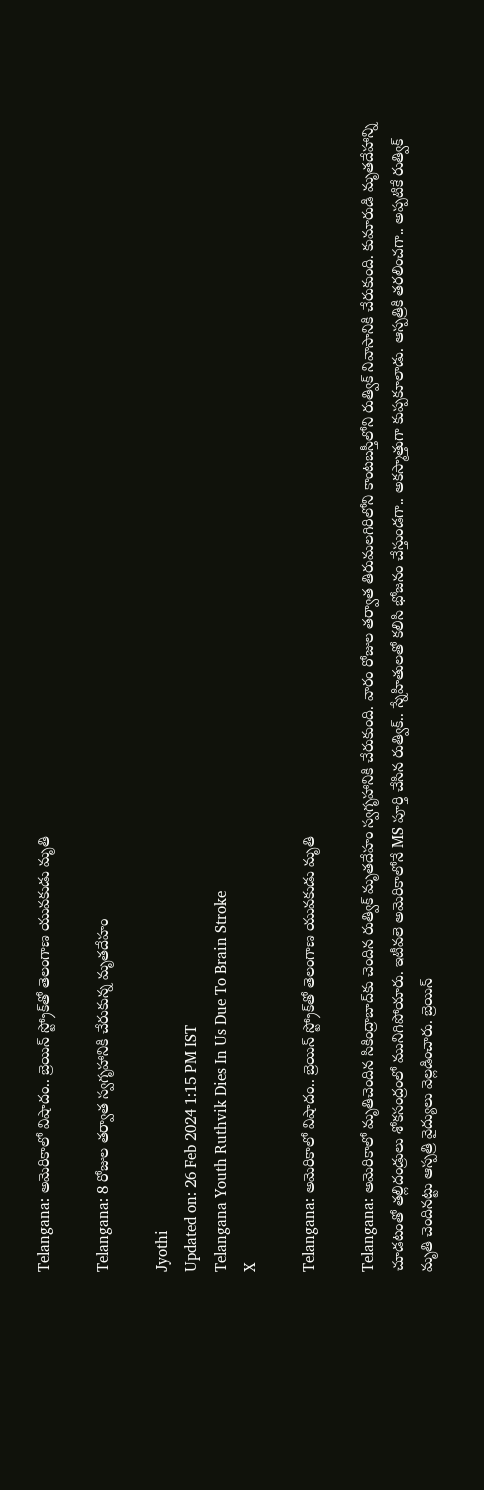Telangana: అమెరికాలో విషాదం.. బ్రెయిన్ స్ట్రోక్‌తో తెలంగాణ యువకుడు మృతి

Telangana: 8 రోజుల తర్వాత స్వగృహానికి చేరుకున్న మృతదేహం

Jyothi
Updated on: 26 Feb 2024 1:15 PM IST
Telangana Youth Ruthvik Dies In Us Due To Brain Stroke
X

Telangana: అమెరికాలో విషాదం.. బ్రెయిన్ స్ట్రోక్‌తో తెలంగాణ యువకుడు మృతి

Telangana: అమెరికాలో మృతిచెందిన సికింద్రాబాద్‌కు చెందిన రుత్విక్ మృతదేహం స్వగృహానికి చేరుకుంది. వారం రోజుల తర్వాత తిరుమలగిరిలోని కాంటబస్తీలోని రుత్విక్ నివాసానికి చేరుకుంది. కుమారుడి మృతదేహాన్ని చూడటంతో తల్లిదండ్రులు శోకసంద్రంలో మునిగిపోయారు. ఇటీవలె అమెరికాలోనే MS పూర్తి చేసిన రుత్విక్.. స్నేహితులతో కలిసి భోజనం చేస్తుండగా.. అకస్మాత్తుగా కుప్పకూలాడు. ఆస్పత్రికి తరలించగా.. అప్పటికే రుత్విక్ మృతి చెందినట్టు ఆస్పత్రి వైద్యులు వెల్లడించారు. బ్రెయిన్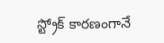స్ట్రోక్ కారణంగానే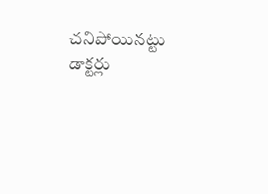చనిపోయినట్టు డాక్టర్లు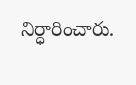నిర్ధారించారు.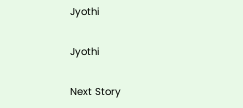Jyothi

Jyothi

Next Story